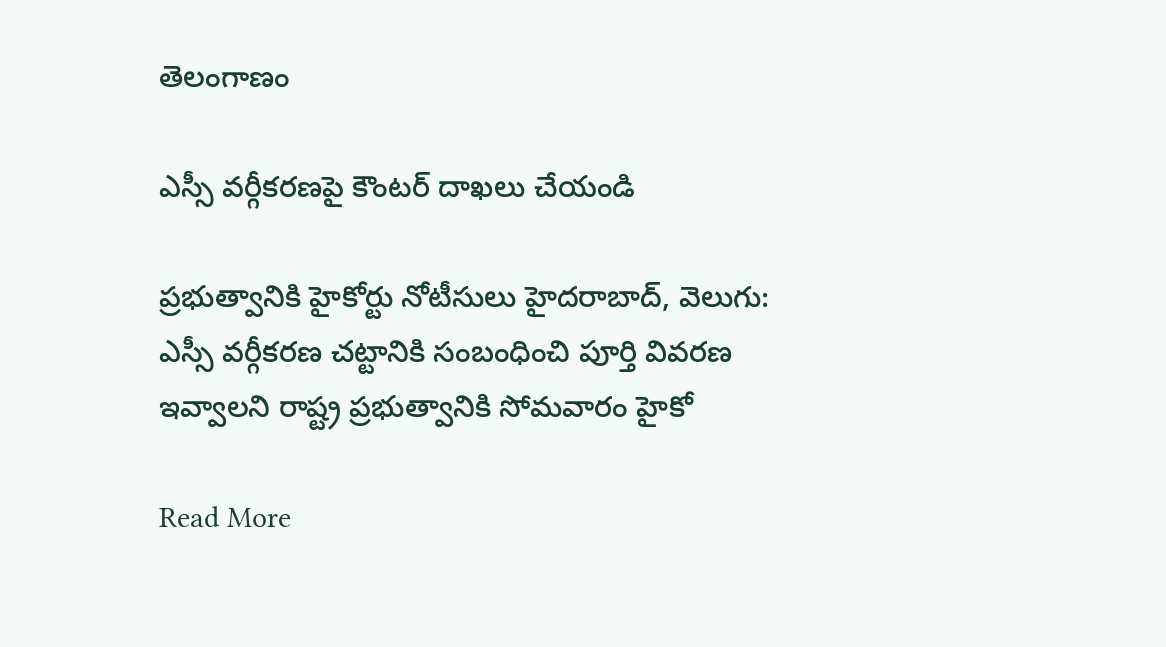తెలంగాణం

ఎస్సీ వర్గీకరణపై కౌంటర్ దాఖలు చేయండి

ప్రభుత్వానికి హైకోర్టు నోటీసులు హైదరాబాద్, వెలుగు: ఎస్సీ వర్గీకరణ చట్టానికి సంబంధించి పూర్తి వివరణ ఇవ్వాలని రాష్ట్ర ప్రభుత్వానికి సోమవారం హైకో

Read More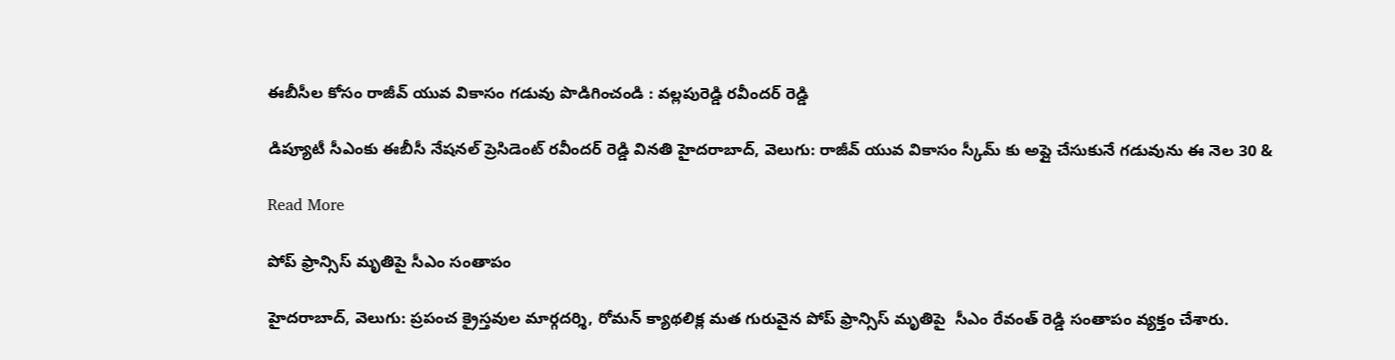ఈబీసీల కోసం రాజీవ్ యువ వికాసం గడువు పొడిగించండి : వల్లపురెడ్డి రవీందర్ రెడ్డి

డిప్యూటీ సీఎంకు ఈబీసీ నేషనల్ ప్రెసిడెంట్ రవీందర్ రెడ్డి వినతి హైదరాబాద్, వెలుగు: రాజీవ్ యువ వికాసం స్కీమ్ కు అప్లై చేసుకునే గడువును ఈ నెల 30 &

Read More

పోప్ ఫ్రాన్సిస్ మృతిపై సీఎం సంతాపం

హైదరాబాద్, వెలుగు: ప్రపంచ క్రైస్తవుల మార్గదర్శి, రోమన్ క్యాథలిక్ల మత గురువైన పోప్ ఫ్రాన్సిస్ మృతిపై  సీఎం రేవంత్ రెడ్డి సంతాపం వ్యక్తం చేశారు.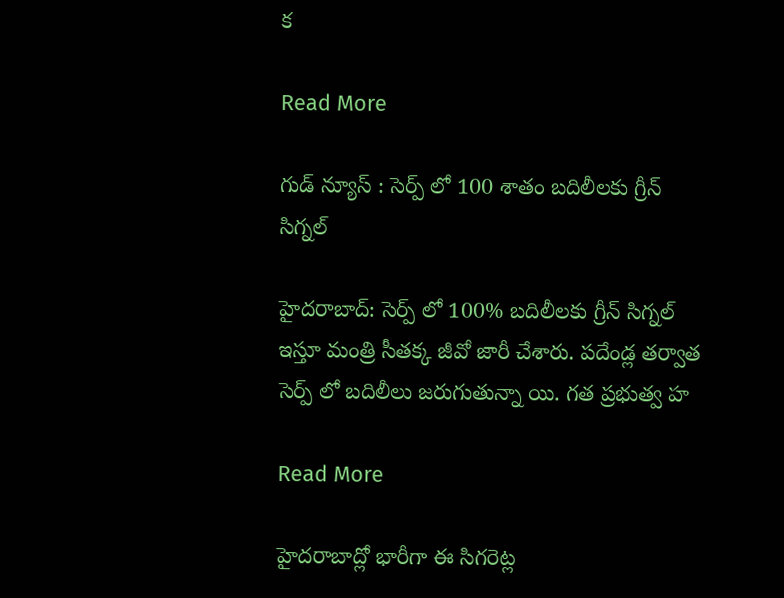క

Read More

గుడ్ న్యూస్ : సెర్ప్ లో 100 శాతం బదిలీలకు గ్రీన్ సిగ్నల్

హైదరాబాద్: సెర్ప్ లో 100% బదిలీలకు గ్రీన్ సిగ్నల్ ఇస్తూ మంత్రి సీతక్క జీవో జారీ చేశారు. పదేండ్ల తర్వాత సెర్ప్ లో బదిలీలు జరుగుతున్నా యి. గత ప్రభుత్వ హ

Read More

హైదరాబాద్లో భారీగా ఈ సిగరెట్ల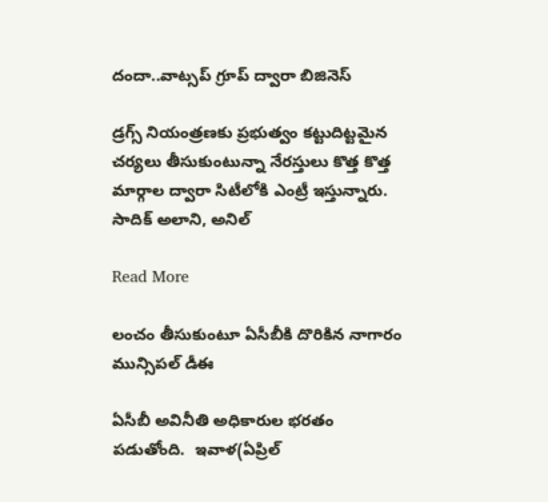దందా..వాట్సప్ గ్రూప్ ద్వారా బిజినెస్

డ్రగ్స్ నియంత్రణకు ప్రభుత్వం కట్టుదిట్టమైన చర్యలు తీసుకుంటున్నా నేరస్తులు కొత్త కొత్త మార్గాల ద్వారా సిటీలోకి ఎంట్రీ ఇస్తున్నారు. సాదిక్ అలాని, అనిల్

Read More

లంచం తీసుకుంటూ ఏసీబీకి దొరికిన నాగారం మున్సిపల్ డీఈ

ఏసీబీ అవినీతి అధికారుల భరతం పడుతోంది.  ఇవాళ(ఏప్రిల్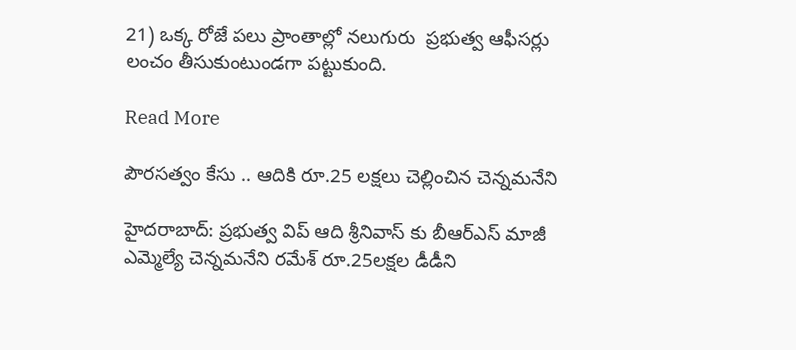21) ఒక్క రోజే పలు ప్రాంతాల్లో నలుగురు  ప్రభుత్వ ఆఫీసర్లు లంచం తీసుకుంటుండగా పట్టుకుంది.

Read More

పౌరసత్వం కేసు .. ఆదికి రూ.25 లక్షలు చెల్లించిన చెన్నమనేని

హైదరాబాద్: ప్రభుత్వ విప్ ఆది శ్రీనివాస్ కు బీఆర్ఎస్ మాజీ ఎమ్మెల్యే చెన్నమనేని రమేశ్ రూ.25లక్షల డీడీని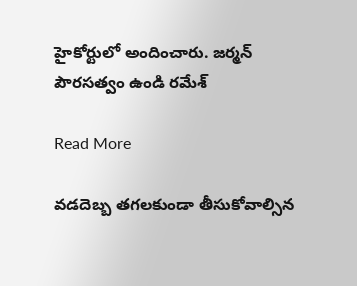హైకోర్టులో అందించారు. జర్మన్ పౌరసత్వం ఉండి రమేశ్

Read More

వడదెబ్బ తగలకుండా తీసుకోవాల్సిన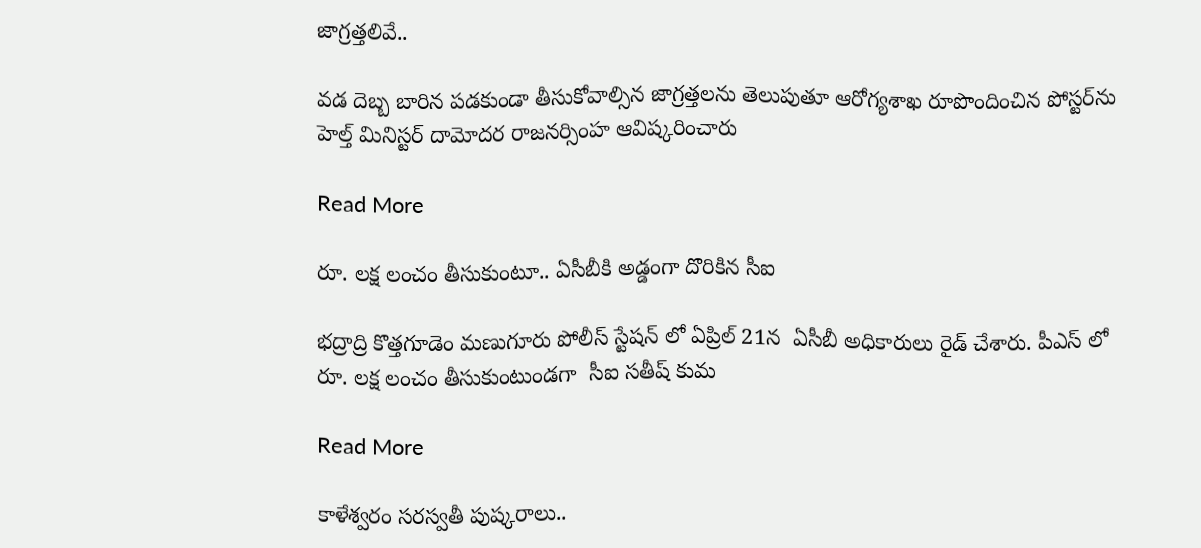జాగ్రత్తలివే..

వడ దెబ్బ బారిన పడకుండా తీసుకోవాల్సిన జాగ్రత్తలను తెలుపుతూ ఆరోగ్యశాఖ రూపొందించిన పోస్టర్‌ను  హెల్త్ మినిస్టర్ దామోదర రాజనర్సింహ ఆవిష్కరించారు

Read More

రూ. లక్ష లంచం తీసుకుంటూ.. ఏసీబీకి అడ్డంగా దొరికిన సీఐ

భద్రాద్రి కొత్తగూడెం మణుగూరు పోలీస్ స్టేషన్ లో ఏప్రిల్ 21న  ఏసీబీ అధికారులు రైడ్ చేశారు. పీఎస్ లో రూ. లక్ష లంచం తీసుకుంటుండగా  సీఐ సతీష్ కుమ

Read More

కాళేశ్వరం సరస్వతీ పుష్కరాలు..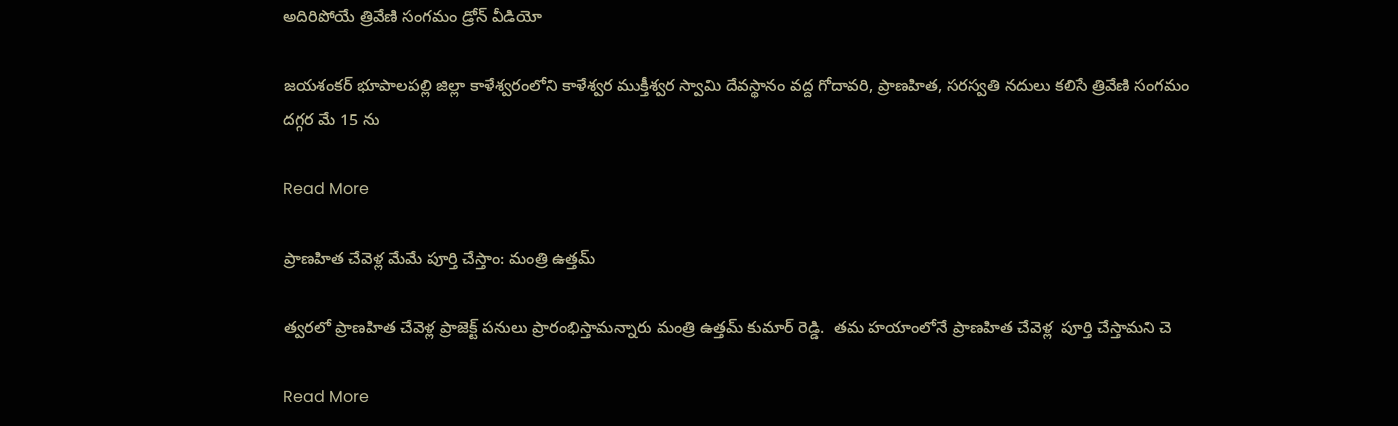అదిరిపోయే త్రివేణి సంగమం డ్రోన్ వీడియో

జయశంకర్ భూపాలపల్లి జిల్లా కాళేశ్వరంలోని కాళేశ్వర ముక్తీశ్వర స్వామి దేవస్థానం వద్ద గోదావరి, ప్రాణహిత, సరస్వతి నదులు కలిసే త్రివేణి సంగమం దగ్గర మే 15 ను

Read More

ప్రాణహిత చేవెళ్ల మేమే పూర్తి చేస్తాం: మంత్రి ఉత్తమ్

త్వరలో ప్రాణహిత చేవెళ్ల ప్రాజెక్ట్ పనులు ప్రారంభిస్తామన్నారు మంత్రి ఉత్తమ్ కుమార్ రెడ్డి.  తమ హయాంలోనే ప్రాణహిత చేవెళ్ల  పూర్తి చేస్తామని చె

Read More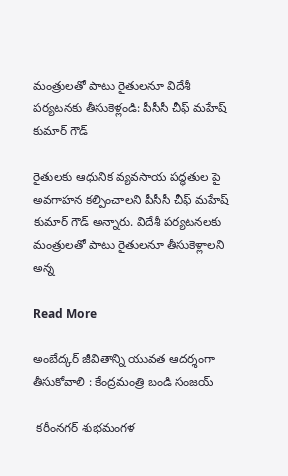మంత్రులతో పాటు రైతులనూ విదేశీ పర్యటనకు తీసుకెళ్లండి: పీసీసీ చీఫ్ మహేష్ కుమార్ గౌడ్

రైతులకు ఆధునిక వ్యవసాయ పద్ధతుల పై అవగాహన కల్పించాలని పీసీసీ చీఫ్ మహేష్ కుమార్ గౌడ్ అన్నారు. విదేశీ పర్యటనలకు మంత్రులతో పాటు రైతులనూ తీసుకెళ్లాలని అన్న

Read More

అంబేద్కర్ జీవితాన్ని యువత ఆదర్శంగా తీసుకోవాలి : కేంద్రమంత్రి బండి సంజయ్

 కరీంనగర్ శుభమంగళ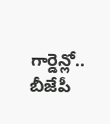గార్డెన్లో.. బీజేపీ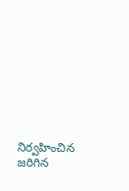నిర్వహించిన  జరిగిన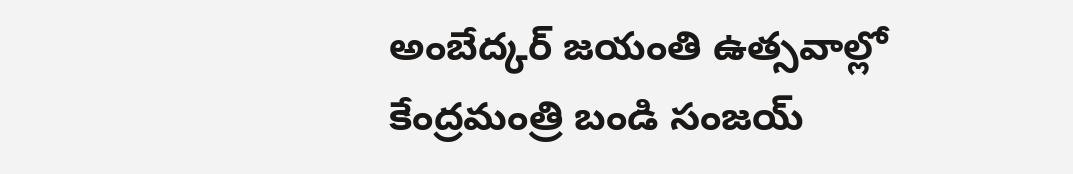అంబేద్కర్ జయంతి ఉత్సవాల్లో కేంద్రమంత్రి బండి సంజయ్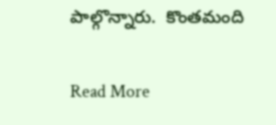పాల్గొన్నారు.  కొంతమంది

Read More